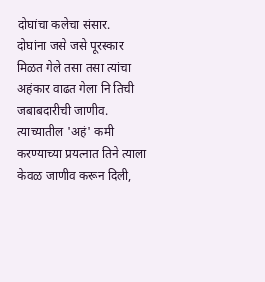दोघांचा कलेचा संसार.
दोघांना जसे जसे पूरस्कार मिळत गेले तसा तसा त्यांचा अहंकार वाढत गेला नि तिची जबाबदारीची जाणीव.
त्याच्यातील 'अहं' कमी करण्याच्या प्रयत्नात तिने त्याला केवळ जाणीव करून दिली,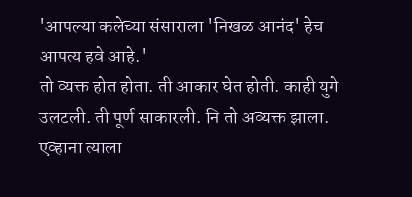'आपल्या कलेच्या संसाराला 'निखळ आनंद' हेच आपत्य हवे आहे.'
तो व्यक्त होत होता. ती आकार घेत होती. काही युगे उलटली. ती पूर्ण साकारली. नि तो अव्यक्त झाला. एव्हाना त्याला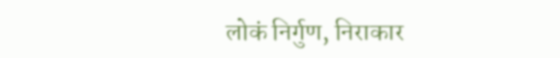लोकं निर्गुण, निराकार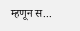म्हणून स...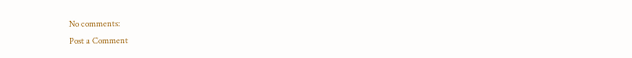No comments:
Post a Comment